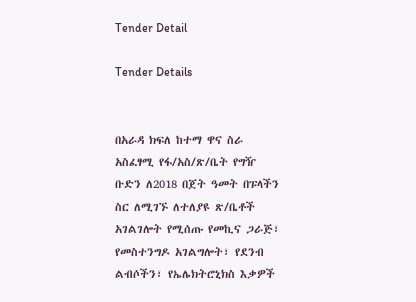Tender Detail

Tender Details


በአራዳ ክፍለ ከተማ ዋና ስራ አስፈፃሚ የፋ/አስ/ጽ/ቤት የግዥ ቡድን ለ2018 በጀት ዓመት በፑላችን ስር ለሚገኙ ለተለያዩ ጽ/ቤቶች አገልገሎት የሚሰጡ የመኪና ጋራጅ፣ የመስተንግዶ አገልግሎት፣ የደንብ ልብሶችን፣ የኤሌክትሮኒክስ እቃዎች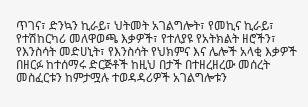ጥገና፣ ድንኳን ኪራይ፣ ህትመት አገልግሎት፣ የመኪና ኪራይ፣ የተሽከርካሪ መለዋወጫ እቃዎች፣ የተለያዩ የአትክልት ዘሮችን፣ የእንስሳት መድሀኒት፣ የእንስሳት የህክምና እና ሌሎች አላቂ እቃዎች በዘርፉ ከተሰማሩ ድርጅቶች ከዚህ በታች በተዘረዘረው መሰረት መስፈርቱን ከምታሟሉ ተወዳዳሪዎች አገልግሎቱን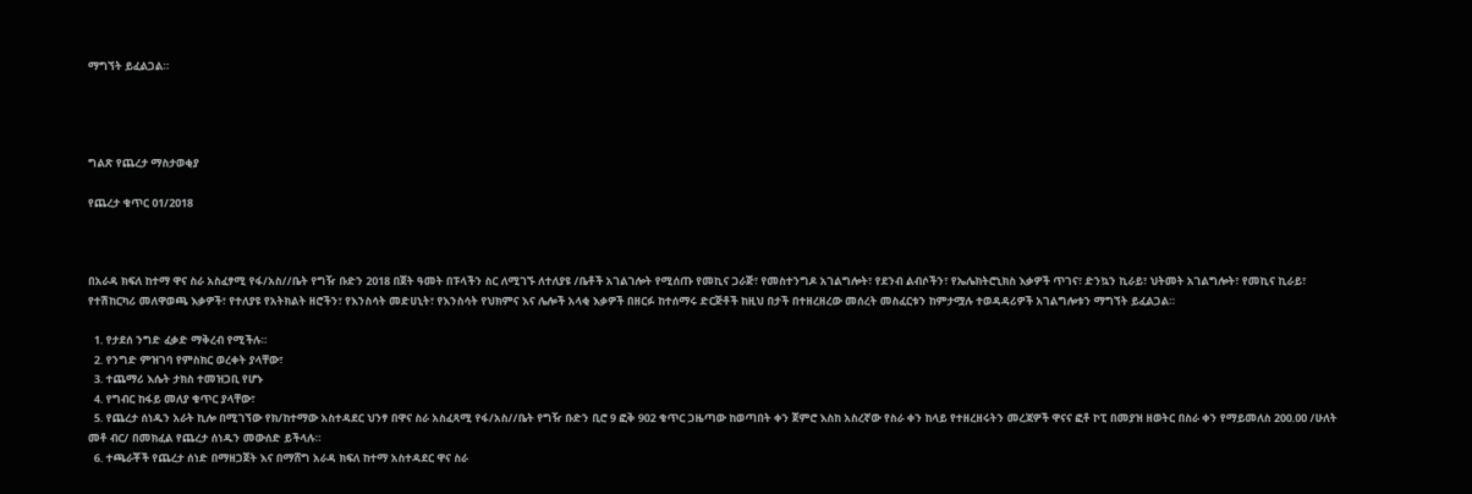ማግኘት ይፈልጋል።




ግልጽ የጨረታ ማስታወቂያ

የጨረታ ቁጥር 01/2018



በአራዳ ክፍለ ከተማ ዋና ስራ አስፈፃሚ የፋ/አስ//ቤት የግዥ ቡድን 2018 በጀት ዓመት በፑላችን ስር ለሚገኙ ለተለያዩ /ቤቶች አገልገሎት የሚሰጡ የመኪና ጋራጅ፣ የመስተንግዶ አገልግሎት፣ የደንብ ልብሶችን፣ የኤሌክትሮኒክስ እቃዎች ጥገና፣ ድንኳን ኪራይ፣ ህትመት አገልግሎት፣ የመኪና ኪራይ፣ የተሽከርካሪ መለዋወጫ እቃዎች፣ የተለያዩ የአትክልት ዘሮችን፣ የእንስሳት መድሀኒት፣ የእንስሳት የህክምና እና ሌሎች አላቂ እቃዎች በዘርፉ ከተሰማሩ ድርጅቶች ከዚህ በታች በተዘረዘረው መሰረት መስፈርቱን ከምታሟሉ ተወዳዳሪዎች አገልግሎቱን ማግኘት ይፈልጋል።

  1. የታደሰ ንግድ ፈቃድ ማቅረብ የሚችሉ።
  2. የንግድ ምዝገባ የምስክር ወረቀት ያላቸው፣
  3. ተጨማሪ እሴት ታክስ ተመዝጋቢ የሆኑ
  4. የግብር ከፋይ መለያ ቁጥር ያላቸው፣
  5. የጨረታ ሰነዱን አራት ኪሎ በሚገኘው የክ/ከተማው አስተዳደር ህንፃ በዋና ስራ አስፈጻሚ የፋ/አስ//ቤት የግዥ ቡድን ቢሮ 9 ፎቅ 902 ቁጥር ጋዜጣው ከወጣበት ቀን ጀምሮ እስከ አስረኛው የስራ ቀን ከላይ የተዘረዘሩትን መረጃዎች ዋናና ፎቶ ኮፒ በመያዝ ዘወትር በስራ ቀን የማይመለስ 200.00 /ሁለት መቶ ብር/ በመክፈል የጨረታ ሰነዱን መውሰድ ይችላሉ።
  6. ተጫራቾች የጨረታ ሰነድ በማዘጋጀት እና በማሸግ አራዳ ክፍለ ከተማ አስተዳደር ዋና ስራ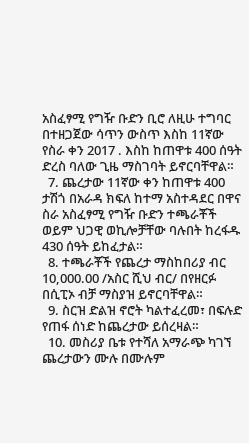አስፈፃሚ የግዥ ቡድን ቢሮ ለዚሁ ተግባር በተዘጋጀው ሳጥን ውስጥ እስከ 11ኛው የስራ ቀን 2017 . እስከ ከጠዋቱ 400 ሰዓት ድረስ ባለው ጊዜ ማስገባት ይኖርባቸዋል።
  7. ጨረታው 11ኛው ቀን ከጠዋቱ 400 ታሽጎ በአራዳ ክፍለ ከተማ አስተዳደር በዋና ስራ አስፈፃሚ የግዥ ቡድን ተጫራቾች ወይም ህጋዊ ወኪሎቻቸው ባሉበት ከረፋዱ 430 ሰዓት ይከፈታል።
  8. ተጫራቾች የጨረታ ማስከበሪያ ብር 10,000.00 /አስር ሺህ ብር/ በየዘርፉ በሲፒኦ ብቻ ማስያዝ ይኖርባቸዋል።
  9. ስርዝ ድልዝ ኖሮት ካልተፈረመ፣ በፍሉድ የጠፋ ሰነድ ከጨረታው ይሰረዛል።
  10. መስሪያ ቤቱ የተሻለ አማራጭ ካገኘ ጨረታውን ሙሉ በሙሉም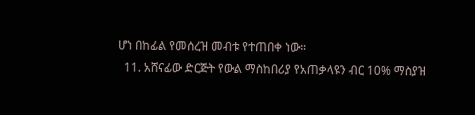ሆነ በከፊል የመሰረዝ መብቱ የተጠበቀ ነው።
  11. አሸናፊው ድርጅት የውል ማስከበሪያ የአጠቃላዩን ብር 10% ማስያዝ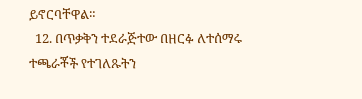ይኖርባቸዋል።
  12. በጥቃቅን ተደራጅተው በዘርፉ ለተሰማሩ ተጫራቾች የተገለጹትን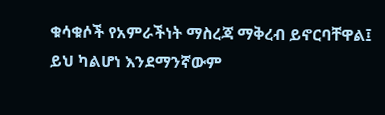ቁሳቁሶች የአምራችነት ማስረጃ ማቅረብ ይኖርባቸዋል፤ ይህ ካልሆነ እንደማንኛውም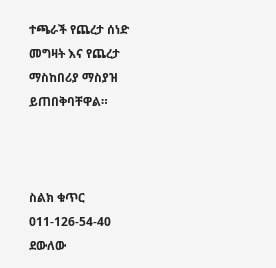ተጫራች የጨረታ ሰነድ መግዛት እና የጨረታ ማስከበሪያ ማስያዝ ይጠበቅባቸዋል።



ስልክ ቁጥር 011-126-54-40 ደውለው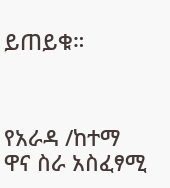ይጠይቁ።



የአራዳ /ከተማ ዋና ስራ አስፈፃሚ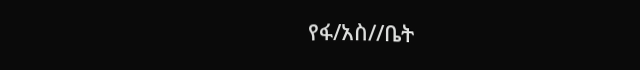የፋ/አስ//ቤት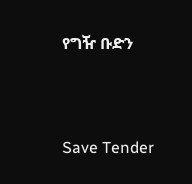የግዥ ቡድን



Save Tender